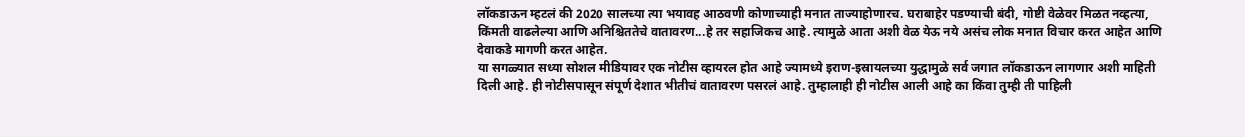लॉकडाऊन म्हटलं की 2020 सालच्या त्या भयावह आठवणी कोणाच्याही मनात ताज्याहोणारच. घराबाहेर पडण्याची बंदी, गोष्टी वेळेवर मिळत नव्हत्या, किंमती वाढलेल्या आणि अनिश्चिततेचे वातावरण...हे तर सहाजिकच आहे. त्यामुळे आता अशी वेळ येऊ नये असंच लोक मनात विचार करत आहेत आणि देवाकडे मागणी करत आहेत.
या सगळ्यात सध्या सोशल मीडियावर एक नोटीस व्हायरल होत आहे ज्यामध्ये इराण-इस्रायलच्या युद्धामुळे सर्व जगात लॉकडाऊन लागणार अशी माहिती दिली आहे. ही नोटीसपासून संपूर्ण देशात भीतीचं वातावरण पसरलं आहे. तुम्हालाही ही नोटीस आली आहे का किंवा तुम्ही ती पाहिली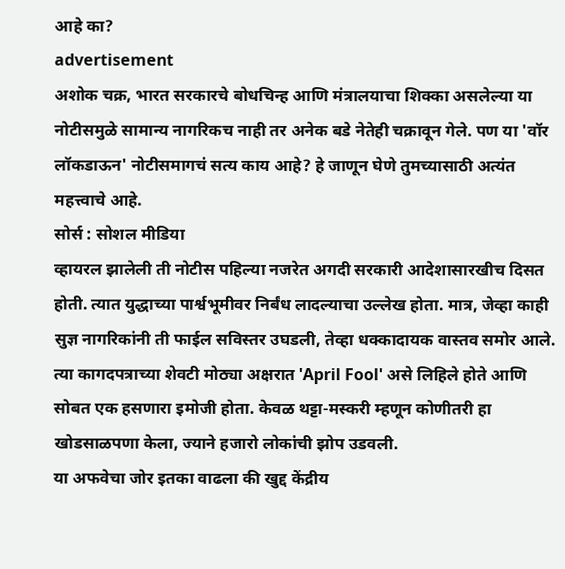आहे का?
advertisement
अशोक चक्र, भारत सरकारचे बोधचिन्ह आणि मंत्रालयाचा शिक्का असलेल्या या नोटीसमुळे सामान्य नागरिकच नाही तर अनेक बडे नेतेही चक्रावून गेले. पण या 'वॉर लॉकडाऊन' नोटीसमागचं सत्य काय आहे? हे जाणून घेणे तुमच्यासाठी अत्यंत महत्त्वाचे आहे.
सोर्स : सोशल मीडिया
व्हायरल झालेली ती नोटीस पहिल्या नजरेत अगदी सरकारी आदेशासारखीच दिसत होती. त्यात युद्धाच्या पार्श्वभूमीवर निर्बंध लादल्याचा उल्लेख होता. मात्र, जेव्हा काही सुज्ञ नागरिकांनी ती फाईल सविस्तर उघडली, तेव्हा धक्कादायक वास्तव समोर आले. त्या कागदपत्राच्या शेवटी मोठ्या अक्षरात 'April Fool' असे लिहिले होते आणि सोबत एक हसणारा इमोजी होता. केवळ थट्टा-मस्करी म्हणून कोणीतरी हा खोडसाळपणा केला, ज्याने हजारो लोकांची झोप उडवली.
या अफवेचा जोर इतका वाढला की खुद्द केंद्रीय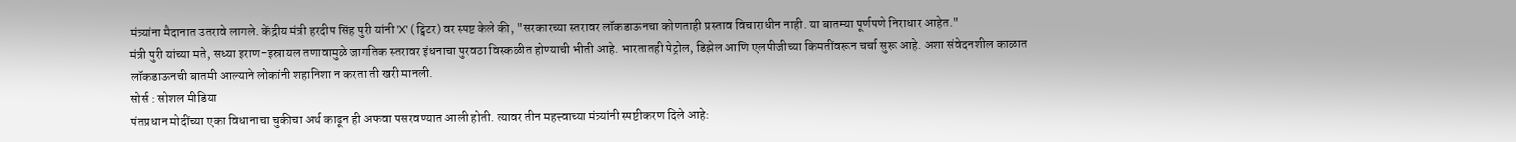मंत्र्यांना मैदानात उतरावे लागले. केंद्रीय मंत्री हरदीप सिंह पुरी यांनी 'X' (ट्विटर) वर स्पष्ट केले की, "सरकारच्या स्तरावर लॉकडाऊनचा कोणताही प्रस्ताव विचाराधीन नाही. या बातम्या पूर्णपणे निराधार आहेत."
मंत्री पुरी यांच्या मते, सध्या इराण-इस्रायल तणावामुळे जागतिक स्तरावर इंधनाचा पुरवठा विस्कळीत होण्याची भीती आहे. भारतातही पेट्रोल, डिझेल आणि एलपीजीच्या किमतींवरून चर्चा सुरू आहे. अशा संवेदनशील काळात लॉकडाऊनची बातमी आल्याने लोकांनी शहानिशा न करता ती खरी मानली.
सोर्स : सोशल मीडिया
पंतप्रधान मोदींच्या एका विधानाचा चुकीचा अर्थ काढून ही अफवा पसरवण्यात आली होती. त्यावर तीन महत्त्वाच्या मंत्र्यांनी स्पष्टीकरण दिले आहे: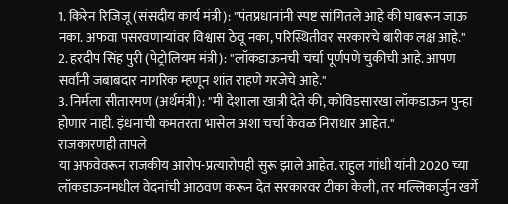1. किरेन रिजिजू (संसदीय कार्य मंत्री): "पंतप्रधानांनी स्पष्ट सांगितले आहे की घाबरून जाऊ नका. अफवा पसरवणाऱ्यांवर विश्वास ठेवू नका, परिस्थितीवर सरकारचे बारीक लक्ष आहे."
2. हरदीप सिंह पुरी (पेट्रोलियम मंत्री): "लॉकडाऊनची चर्चा पूर्णपणे चुकीची आहे. आपण सर्वांनी जबाबदार नागरिक म्हणून शांत राहणे गरजेचे आहे."
3. निर्मला सीतारमण (अर्थमंत्री): "मी देशाला खात्री देते की, कोविडसारखा लॉकडाऊन पुन्हा होणार नाही. इंधनाची कमतरता भासेल अशा चर्चा केवळ निराधार आहेत."
राजकारणही तापले
या अफवेवरून राजकीय आरोप-प्रत्यारोपही सुरू झाले आहेत. राहुल गांधी यांनी 2020 च्या लॉकडाऊनमधील वेदनांची आठवण करून देत सरकारवर टीका केली, तर मल्लिकार्जुन खर्गे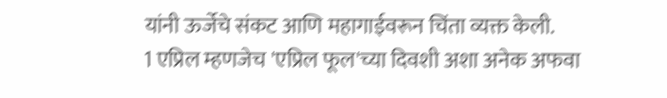यांनी ऊर्जेचे संकट आणि महागाईवरून चिंता व्यक्त केली.
1 एप्रिल म्हणजेच 'एप्रिल फूल'च्या दिवशी अशा अनेक अफवा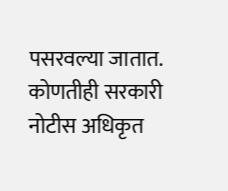पसरवल्या जातात. कोणतीही सरकारी नोटीस अधिकृत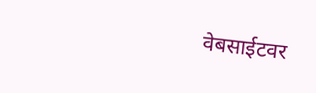वेबसाईटवर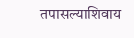तपासल्याशिवाय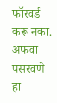फॉरवर्ड करू नका. अफवा पसरवणे हा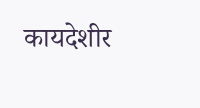कायदेशीर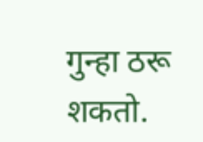गुन्हा ठरू शकतो.